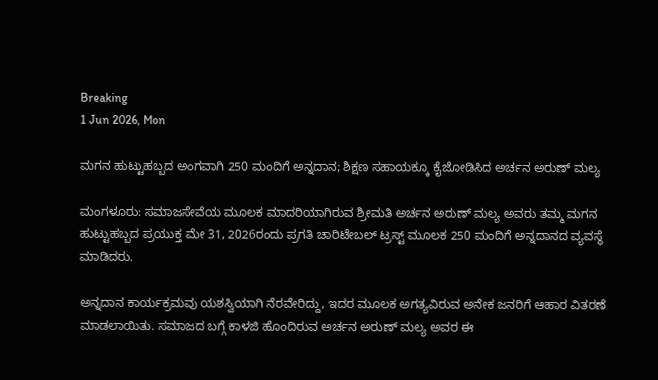Breaking
1 Jun 2026, Mon

ಮಗನ ಹುಟ್ಟುಹಬ್ಬದ ಅಂಗವಾಗಿ 250 ಮಂದಿಗೆ ಅನ್ನದಾನ; ಶಿಕ್ಷಣ ಸಹಾಯಕ್ಕೂ ಕೈಜೋಡಿಸಿದ ಅರ್ಚನ ಅರುಣ್ ಮಲ್ಯ

ಮಂಗಳೂರು: ಸಮಾಜಸೇವೆಯ ಮೂಲಕ ಮಾದರಿಯಾಗಿರುವ ಶ್ರೀಮತಿ ಅರ್ಚನ ಅರುಣ್ ಮಲ್ಯ ಅವರು ತಮ್ಮ ಮಗನ ಹುಟ್ಟುಹಬ್ಬದ ಪ್ರಯುಕ್ತ ಮೇ 31, 2026ರಂದು ಪ್ರಗತಿ ಚಾರಿಟೇಬಲ್ ಟ್ರಸ್ಟ್ ಮೂಲಕ 250 ಮಂದಿಗೆ ಅನ್ನದಾನದ ವ್ಯವಸ್ಥೆ ಮಾಡಿದರು.

ಅನ್ನದಾನ ಕಾರ್ಯಕ್ರಮವು ಯಶಸ್ವಿಯಾಗಿ ನೆರವೇರಿದ್ದು, ಇದರ ಮೂಲಕ ಅಗತ್ಯವಿರುವ ಅನೇಕ ಜನರಿಗೆ ಆಹಾರ ವಿತರಣೆ ಮಾಡಲಾಯಿತು. ಸಮಾಜದ ಬಗ್ಗೆ ಕಾಳಜಿ ಹೊಂದಿರುವ ಅರ್ಚನ ಅರುಣ್ ಮಲ್ಯ ಅವರ ಈ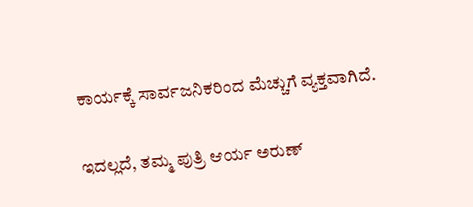ಕಾರ್ಯಕ್ಕೆ ಸಾರ್ವಜನಿಕರಿಂದ ಮೆಚ್ಚುಗೆ ವ್ಯಕ್ತವಾಗಿದೆ.

ಇದಲ್ಲದೆ, ತಮ್ಮ ಪುತ್ರಿ ಆರ್ಯ ಅರುಣ್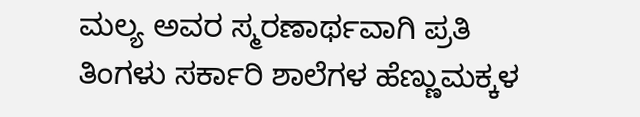ಮಲ್ಯ ಅವರ ಸ್ಮರಣಾರ್ಥವಾಗಿ ಪ್ರತಿ ತಿಂಗಳು ಸರ್ಕಾರಿ ಶಾಲೆಗಳ ಹೆಣ್ಣುಮಕ್ಕಳ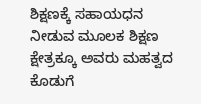ಶಿಕ್ಷಣಕ್ಕೆ ಸಹಾಯಧನ ನೀಡುವ ಮೂಲಕ ಶಿಕ್ಷಣ ಕ್ಷೇತ್ರಕ್ಕೂ ಅವರು ಮಹತ್ವದ ಕೊಡುಗೆ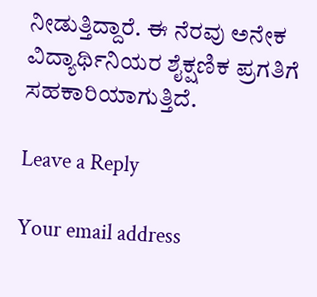ನೀಡುತ್ತಿದ್ದಾರೆ. ಈ ನೆರವು ಅನೇಕ ವಿದ್ಯಾರ್ಥಿನಿಯರ ಶೈಕ್ಷಣಿಕ ಪ್ರಗತಿಗೆ ಸಹಕಾರಿಯಾಗುತ್ತಿದೆ.

Leave a Reply

Your email address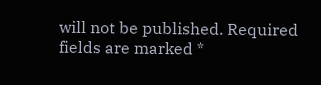will not be published. Required fields are marked *